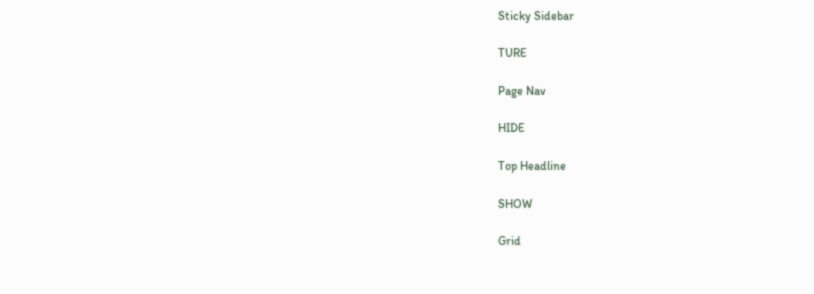Sticky Sidebar

TURE

Page Nav

HIDE

Top Headline

SHOW

Grid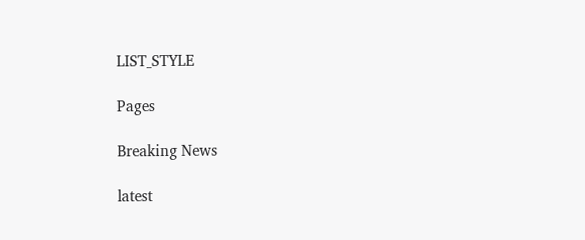LIST_STYLE

Pages

Breaking News

latest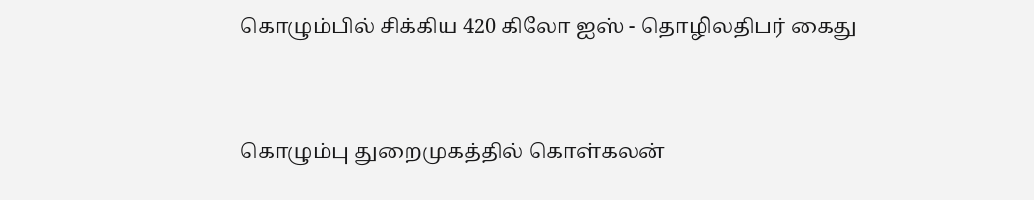கொழும்பில் சிக்கிய 420 கிலோ ஐஸ் - தொழிலதிபர் கைது


கொழும்பு துறைமுகத்தில் கொள்கலன்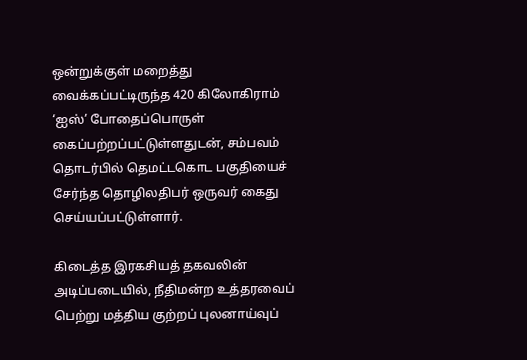ஒன்றுக்குள் மறைத்து வைக்கப்பட்டிருந்த 420 கிலோகிராம் ‘ஐஸ்’ போதைப்பொருள் கைப்பற்றப்பட்டுள்ளதுடன், சம்பவம் தொடர்பில் தெமட்டகொட பகுதியைச் சேர்ந்த தொழிலதிபர் ஒருவர் கைது செய்யப்பட்டுள்ளார்.

கிடைத்த இரகசியத் தகவலின் அடிப்படையில், நீதிமன்ற உத்தரவைப் பெற்று மத்திய குற்றப் புலனாய்வுப்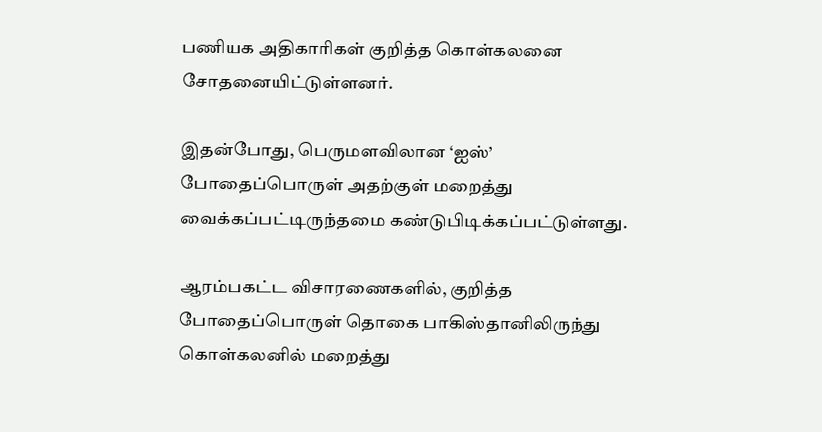பணியக அதிகாரிகள் குறித்த கொள்கலனை சோதனையிட்டுள்ளனர்.

இதன்போது, பெருமளவிலான ‘ஐஸ்’ போதைப்பொருள் அதற்குள் மறைத்து வைக்கப்பட்டிருந்தமை கண்டுபிடிக்கப்பட்டுள்ளது.

ஆரம்பகட்ட விசாரணைகளில், குறித்த போதைப்பொருள் தொகை பாகிஸ்தானிலிருந்து கொள்கலனில் மறைத்து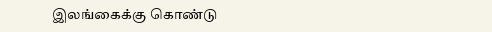இலங்கைக்கு கொண்டு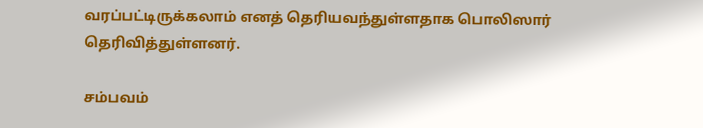வரப்பட்டிருக்கலாம் எனத் தெரியவந்துள்ளதாக பொலிஸார் தெரிவித்துள்ளனர்.

சம்பவம்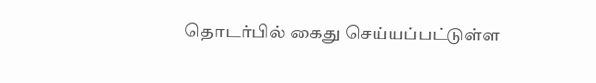தொடர்பில் கைது செய்யப்பட்டுள்ள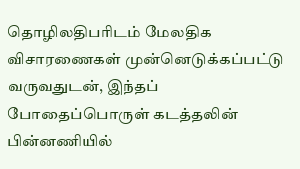தொழிலதிபரிடம் மேலதிக விசாரணைகள் முன்னெடுக்கப்பட்டு வருவதுடன், இந்தப் போதைப்பொருள் கடத்தலின் பின்னணியில்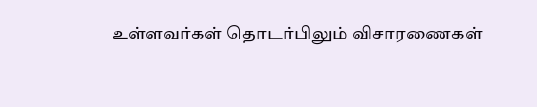உள்ளவர்கள் தொடர்பிலும் விசாரணைகள்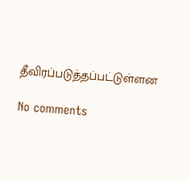தீவிரப்படுத்தப்பட்டுள்ளன

No comments